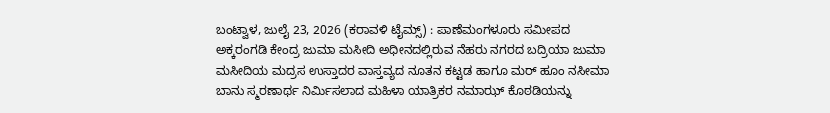ಬಂಟ್ವಾಳ, ಜುಲೈ 23, 2026 (ಕರಾವಳಿ ಟೈಮ್ಸ್) : ಪಾಣೆಮಂಗಳೂರು ಸಮೀಪದ ಅಕ್ಕರಂಗಡಿ ಕೇಂದ್ರ ಜುಮಾ ಮಸೀದಿ ಅಧೀನದಲ್ಲಿರುವ ನೆಹರು ನಗರದ ಬದ್ರಿಯಾ ಜುಮಾ ಮಸೀದಿಯ ಮದ್ರಸ ಉಸ್ತಾದರ ವಾಸ್ತವ್ಯದ ನೂತನ ಕಟ್ಟಡ ಹಾಗೂ ಮರ್ ಹೂಂ ನಸೀಮಾ ಬಾನು ಸ್ಮರಣಾರ್ಥ ನಿರ್ಮಿಸಲಾದ ಮಹಿಳಾ ಯಾತ್ರಿಕರ ನಮಾಝ್ ಕೊಠಡಿಯನ್ನು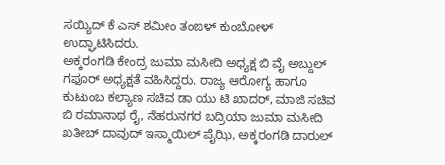ಸಯ್ಯಿದ್ ಕೆ ಎಸ್ ಶಮೀಂ ತಂಙಳ್ ಕುಂಬೋಳ್ ಉದ್ಘಾಟಿಸಿದರು.
ಅಕ್ಕರಂಗಡಿ ಕೇಂದ್ರ ಜುಮಾ ಮಸೀದಿ ಅಧ್ಯಕ್ಷ ಬಿ ವೈ ಅಬ್ದುಲ್ ಗಫೂರ್ ಅಧ್ಯಕ್ಷತೆ ವಹಿಸಿದ್ದರು. ರಾಜ್ಯ ಆರೋಗ್ಯ ಹಾಗೂ ಕುಟುಂಬ ಕಲ್ಯಾಣ ಸಚಿವ ಡಾ ಯು ಟಿ ಖಾದರ್, ಮಾಜಿ ಸಚಿವ ಬಿ ರಮಾನಾಥ ರೈ, ನೆಹರುನಗರ ಬದ್ರಿಯಾ ಜುಮಾ ಮಸೀದಿ ಖತೀಬ್ ದಾವುದ್ ಇಸ್ಮಾಯಿಲ್ ಪೈಝಿ, ಅಕ್ಕರಂಗಡಿ ದಾರುಲ್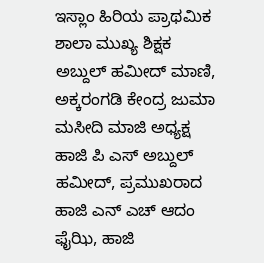ಇಸ್ಲಾಂ ಹಿರಿಯ ಪ್ರಾಥಮಿಕ ಶಾಲಾ ಮುಖ್ಯ ಶಿಕ್ಷಕ ಅಬ್ದುಲ್ ಹಮೀದ್ ಮಾಣಿ, ಅಕ್ಕರಂಗಡಿ ಕೇಂದ್ರ ಜುಮಾ ಮಸೀದಿ ಮಾಜಿ ಅಧ್ಯಕ್ಷ ಹಾಜಿ ಪಿ ಎಸ್ ಅಬ್ದುಲ್ ಹಮೀದ್, ಪ್ರಮುಖರಾದ ಹಾಜಿ ಎನ್ ಎಚ್ ಆದಂ ಫೈಝಿ, ಹಾಜಿ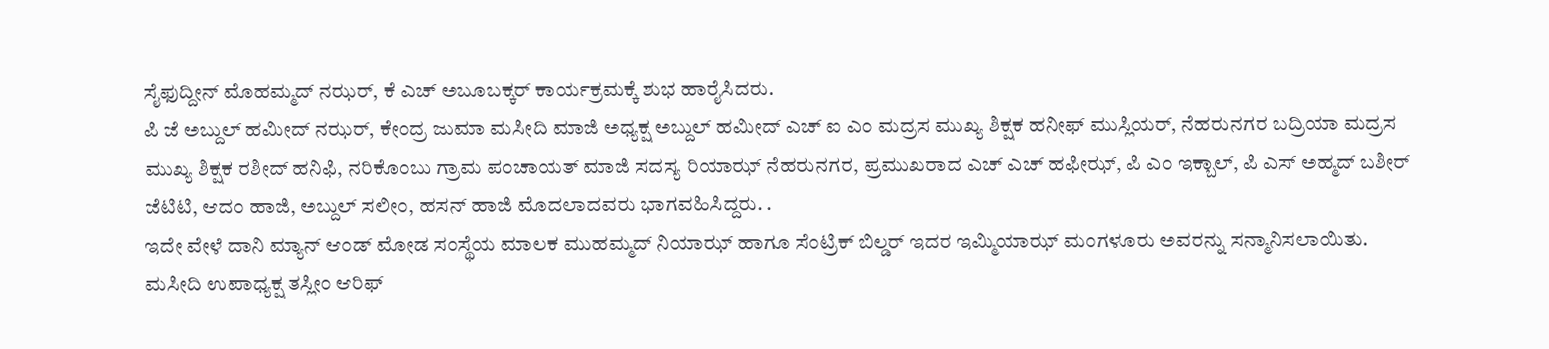ಸೈಫುದ್ದೀನ್ ಮೊಹಮ್ಮದ್ ನಝರ್, ಕೆ ಎಚ್ ಅಬೂಬಕ್ಕರ್ ಕಾರ್ಯಕ್ರಮಕ್ಕೆ ಶುಭ ಹಾರೈಸಿದರು.
ಪಿ ಜೆ ಅಬ್ದುಲ್ ಹಮೀದ್ ನಝರ್, ಕೇಂದ್ರ ಜುಮಾ ಮಸೀದಿ ಮಾಜಿ ಅಧ್ಯಕ್ಷ ಅಬ್ದುಲ್ ಹಮೀದ್ ಎಚ್ ಐ ಎಂ ಮದ್ರಸ ಮುಖ್ಯ ಶಿಕ್ಷಕ ಹನೀಫ್ ಮುಸ್ಲಿಯರ್, ನೆಹರುನಗರ ಬದ್ರಿಯಾ ಮದ್ರಸ ಮುಖ್ಯ ಶಿಕ್ಷಕ ರಶೀದ್ ಹನಿಫಿ, ನರಿಕೊಂಬು ಗ್ರಾಮ ಪಂಚಾಯತ್ ಮಾಜಿ ಸದಸ್ಯ ರಿಯಾಝ್ ನೆಹರುನಗರ, ಪ್ರಮುಖರಾದ ಎಚ್ ಎಚ್ ಹಫೀಝ್, ಪಿ ಎಂ ಇಕ್ಬಾಲ್, ಪಿ ಎಸ್ ಅಹ್ಮದ್ ಬಶೀರ್ ಜೆಟಿಟಿ, ಆದಂ ಹಾಜಿ, ಅಬ್ದುಲ್ ಸಲೀಂ, ಹಸನ್ ಹಾಜಿ ಮೊದಲಾದವರು ಭಾಗವಹಿಸಿದ್ದರು. .
ಇದೇ ವೇಳೆ ದಾನಿ ಮ್ಯಾನ್ ಆಂಡ್ ಮೋಡ ಸಂಸ್ಥೆಯ ಮಾಲಕ ಮುಹಮ್ಮದ್ ನಿಯಾಝ್ ಹಾಗೂ ಸೆಂಟ್ರಿಕ್ ಬಿಲ್ಡರ್ ಇದರ ಇಮ್ಮಿಯಾಝ್ ಮಂಗಳೂರು ಅವರನ್ನು ಸನ್ಮಾನಿಸಲಾಯಿತು.
ಮಸೀದಿ ಉಪಾಧ್ಯಕ್ಷ ತಸ್ಲೀಂ ಆರಿಫ್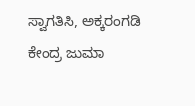ಸ್ವಾಗತಿಸಿ, ಅಕ್ಕರಂಗಡಿ ಕೇಂದ್ರ ಜುಮಾ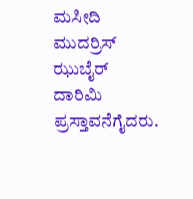ಮಸೀದಿ ಮುದರ್ರಿಸ್ ಝುಬೈರ್ ದಾರಿಮಿ ಪ್ರಸ್ತಾವನೆಗೈದರು.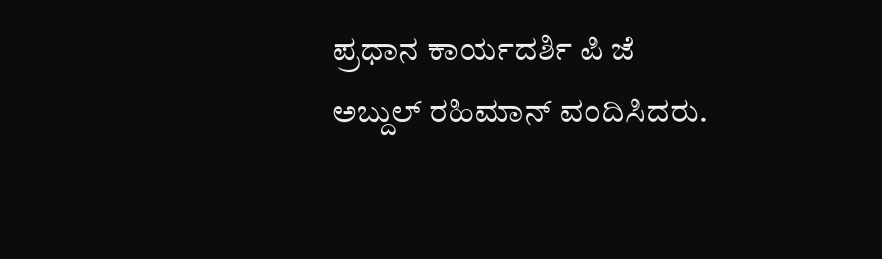ಪ್ರಧಾನ ಕಾರ್ಯದರ್ಶಿ ಪಿ ಜೆ ಅಬ್ದುಲ್ ರಹಿಮಾನ್ ವಂದಿಸಿದರು.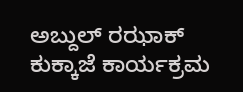ಅಬ್ದುಲ್ ರಝಾಕ್ ಕುಕ್ಕಾಜೆ ಕಾರ್ಯಕ್ರಮ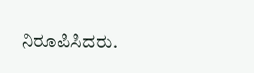ನಿರೂಪಿಸಿದರು.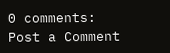0 comments:
Post a Comment